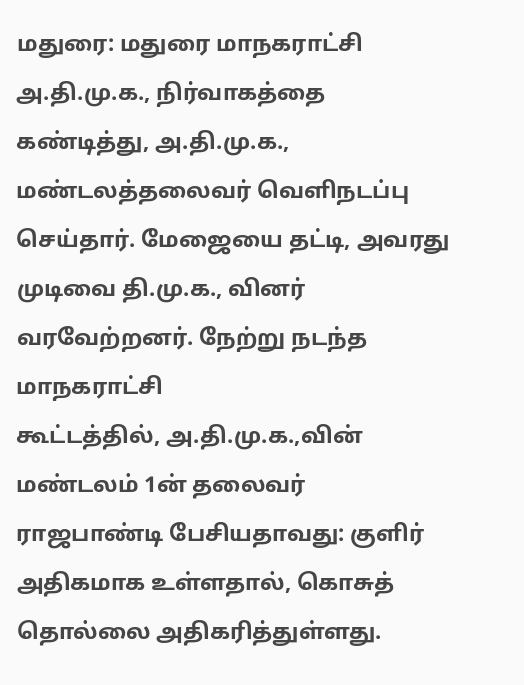மதுரை: மதுரை மாநகராட்சி அ.தி.மு.க., நிர்வாகத்தை கண்டித்து, அ.தி.மு.க., மண்டலத்தலைவர் வெளிநடப்பு செய்தார். மேஜையை தட்டி, அவரது முடிவை தி.மு.க., வினர் வரவேற்றனர். நேற்று நடந்த மாநகராட்சி
கூட்டத்தில், அ.தி.மு.க.,வின் மண்டலம் 1ன் தலைவர் ராஜபாண்டி பேசியதாவது: குளிர் அதிகமாக உள்ளதால், கொசுத் தொல்லை அதிகரித்துள்ளது.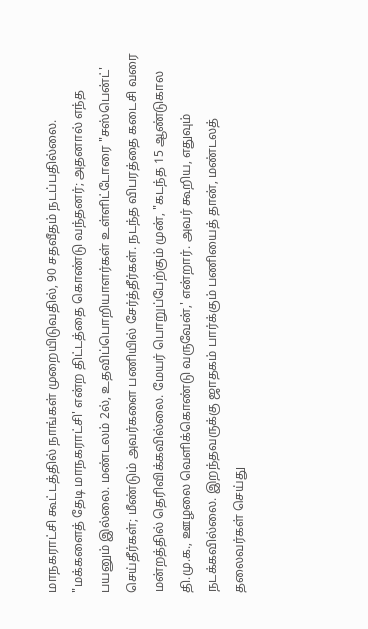மாநகராட்சி கூட்டத்தில் நாங்கள் முறையிடுவதில், 90 சதவீதம் நடப்பதில்லை.
"மக்களைத் தேடி மாநகராட்சி' என்ற திட்டத்தை கொண்டு வந்தனர்; அதனால் எந்த பயனும் இல்லை. மண்டலம் 2ல், உதவிப்பொறியாளர்கள் உள்ளிட்டோரை "சஸ்பென்ட்' செய்தீர்கள்; மீண்டும் அவர்களை பணியில் சேர்த்தீர்கள். நடந்த விபரத்தை கடைசி வரை மன்றத்தில் தெரிவிக்கவில்லை. மேயர் பொறுப்பேற்கும் முன், "கடந்த 15 ஆண்டுகால தி.மு.க., ஊழலை வெளிக்கொண்டு வருவேன்,' என்றார். அவர் கூறிய, எதுவும் நடக்கவில்லை. இறந்தவருக்கு ஜாதகம் பார்க்கும் பணியைத் தான், மண்டலத் தலைவர்கள் செய்து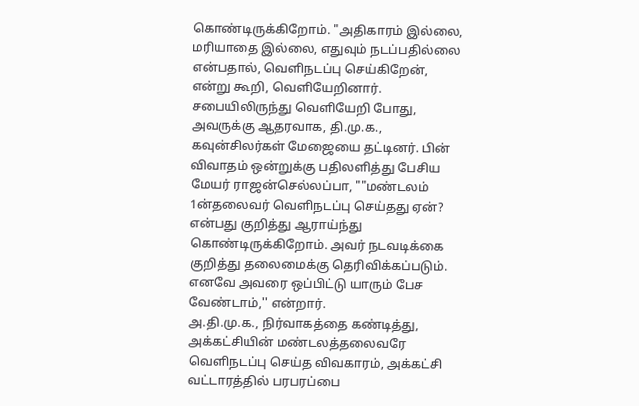கொண்டிருக்கிறோம். "அதிகாரம் இல்லை, மரியாதை இல்லை, எதுவும் நடப்பதில்லை என்பதால், வெளிநடப்பு செய்கிறேன், என்று கூறி, வெளியேறினார். சபையிலிருந்து வெளியேறி போது, அவருக்கு ஆதரவாக, தி.மு.க., கவுன்சிலர்கள் மேஜையை தட்டினர். பின் விவாதம் ஒன்றுக்கு பதிலளித்து பேசிய மேயர் ராஜன்செல்லப்பா, ""மண்டலம் 1ன்தலைவர் வெளிநடப்பு செய்தது ஏன்? என்பது குறித்து ஆராய்ந்து கொண்டிருக்கிறோம். அவர் நடவடிக்கை குறித்து தலைமைக்கு தெரிவிக்கப்படும். எனவே அவரை ஒப்பிட்டு யாரும் பேச வேண்டாம்,'' என்றார்.
அ.தி.மு.க., நிர்வாகத்தை கண்டித்து, அக்கட்சியின் மண்டலத்தலைவரே வெளிநடப்பு செய்த விவகாரம், அக்கட்சி வட்டாரத்தில் பரபரப்பை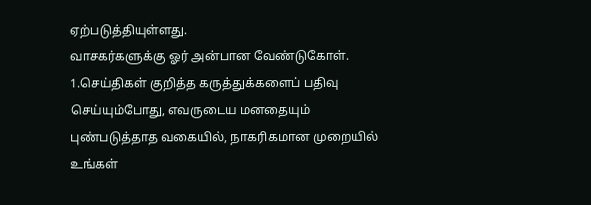ஏற்படுத்தியுள்ளது.
வாசகர்களுக்கு ஓர் அன்பான வேண்டுகோள்.
1.செய்திகள் குறித்த கருத்துக்களைப் பதிவு செய்யும்போது, எவருடைய மனதையும் புண்படுத்தாத வகையில், நாகரிகமான முறையில் உங்கள்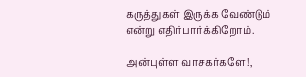கருத்துகள் இருக்க வேண்டும் என்று எதிர்பார்க்கிறோம்.

அன்புள்ள வாசகர்களே!,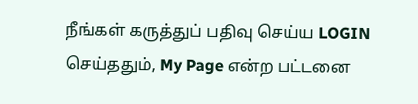நீங்கள் கருத்துப் பதிவு செய்ய LOGIN செய்ததும், My Page என்ற பட்டனை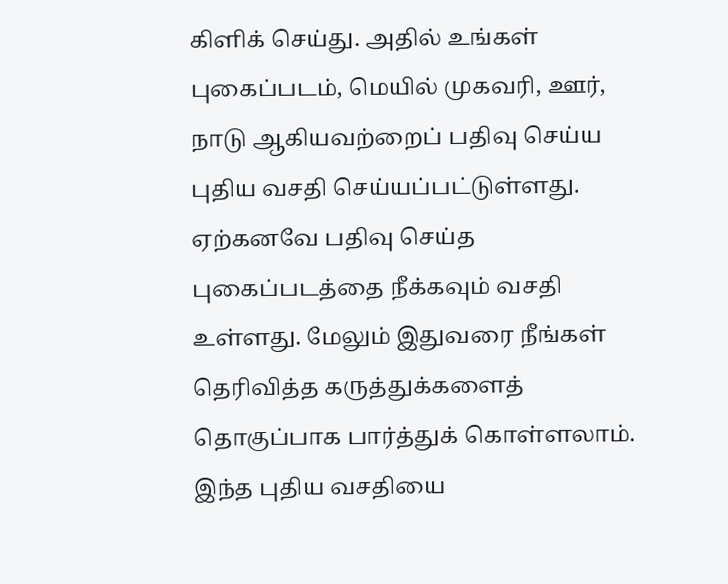கிளிக் செய்து. அதில் உங்கள் புகைப்படம், மெயில் முகவரி, ஊர், நாடு ஆகியவற்றைப் பதிவு செய்ய புதிய வசதி செய்யப்பட்டுள்ளது. ஏற்கனவே பதிவு செய்த புகைப்படத்தை நீக்கவும் வசதி உள்ளது. மேலும் இதுவரை நீங்கள் தெரிவித்த கருத்துக்களைத் தொகுப்பாக பார்த்துக் கொள்ளலாம். இந்த புதிய வசதியை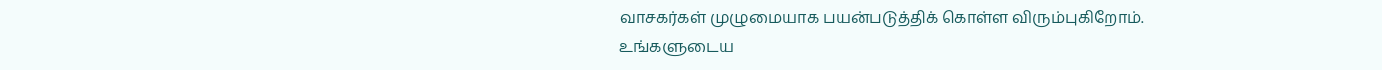வாசகர்கள் முழுமையாக பயன்படுத்திக் கொள்ள விரும்புகிறோம். உங்களுடைய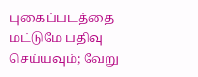புகைப்படத்தை மட்டுமே பதிவு செய்யவும்; வேறு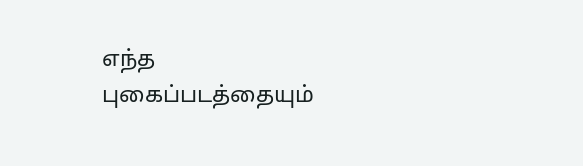எந்த புகைப்படத்தையும்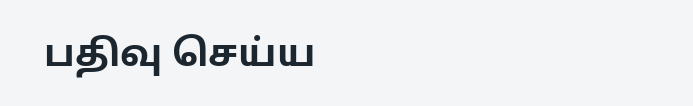பதிவு செய்ய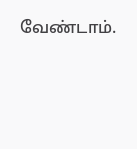வேண்டாம்.